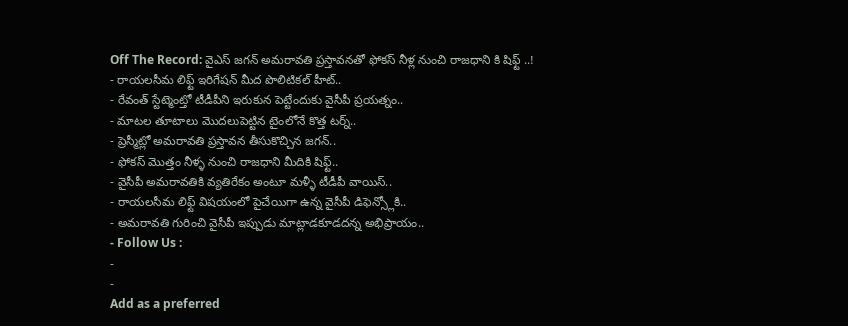Off The Record: వైఎస్ జగన్ అమరావతి ప్రస్తావనతో ఫోకస్ నీళ్ల నుంచి రాజధాని కి షిఫ్ట్ ..!
- రాయలసీమ లిఫ్ట్ ఇరిగేషన్ మీద పొలిటికల్ హీట్..
- రేవంత్ స్టేట్మెంట్తో టీడీపీని ఇరుకున పెట్టేందుకు వైసీపీ ప్రయత్నం..
- మాటల తూటాలు మొదలుపెట్టిన టైంలోనే కొత్త టర్న్..
- ప్రెస్మీట్లో అమరావతి ప్రస్తావన తీసుకొచ్చిన జగన్..
- ఫోకస్ మొత్తం నీళ్ళ నుంచి రాజధాని మీదికి షిఫ్ట్..
- వైసీపీ అమరావతికి వ్యతిరేకం అంటూ మళ్ళీ టీడీపీ వాయిస్..
- రాయలసీమ లిఫ్ట్ విషయంలో పైచేయిగా ఉన్న వైసీపీ డిఫెన్స్లోకి..
- అమరావతి గురించి వైసీపీ ఇప్పుడు మాట్లాడకూడదన్న అభిప్రాయం..
- Follow Us :
-
-
Add as a preferred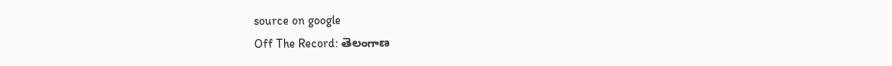source on google
Off The Record: తెలంగాణ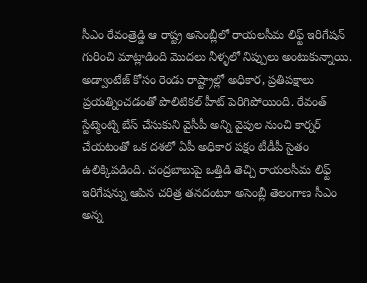సీఎం రేవంత్రెడ్డి ఆ రాష్ట్ర అసెంబ్లీలో రాయలసీమ లిఫ్ట్ ఇరిగేషన్ గురించి మాట్లాడింది మొదలు నీళ్ళలో నిప్పులు అంటుకున్నాయి. అడ్వాంటేజ్ కోసం రెండు రాష్ట్రాల్లో అధికార, ప్రతిపక్షాలు ప్రయత్నించడంతో పొలిటికల్ హీట్ పెరిగిపోయింది. రేవంత్ స్టేట్మెంట్ని బేస్ చేసుకుని వైసీపీ అన్ని వైపుల నుంచి కార్నర్ చేయటంతో ఒక దశలో ఏపీ అధికార పక్షం టీడీపీ సైతం ఉలిక్కిపడింది. చంద్రబాబుపై ఒత్తిడి తెచ్చి రాయలసీమ లిఫ్ట్ ఇరిగేషన్ను ఆపిన చరిత్ర తనదంటూ అసెంబ్లీ తెలంగాణ సీఎం అన్న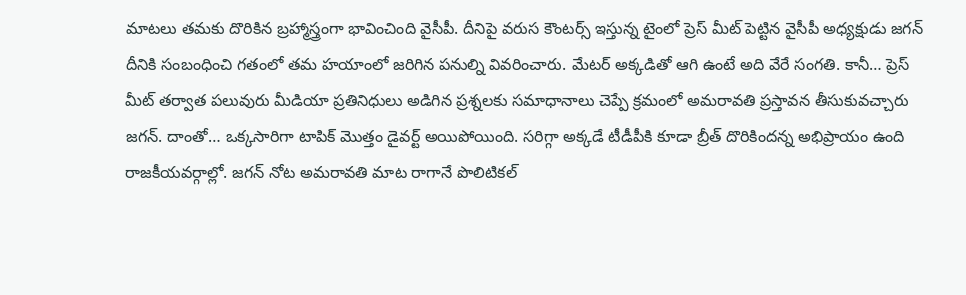మాటలు తమకు దొరికిన బ్రహ్మాస్త్రంగా భావించింది వైసీపీ. దీనిపై వరుస కౌంటర్స్ ఇస్తున్న టైంలో ప్రెస్ మీట్ పెట్టిన వైసీపీ అధ్యక్షుడు జగన్ దీనికి సంబంధించి గతంలో తమ హయాంలో జరిగిన పనుల్ని వివరించారు. మేటర్ అక్కడితో ఆగి ఉంటే అది వేరే సంగతి. కానీ… ప్రెస్ మీట్ తర్వాత పలువురు మీడియా ప్రతినిధులు అడిగిన ప్రశ్నలకు సమాధానాలు చెప్పే క్రమంలో అమరావతి ప్రస్తావన తీసుకువచ్చారు జగన్. దాంతో… ఒక్కసారిగా టాపిక్ మొత్తం డైవర్ట్ అయిపోయింది. సరిగ్గా అక్కడే టీడీపీకి కూడా బ్రీత్ దొరికిందన్న అభిప్రాయం ఉంది రాజకీయవర్గాల్లో. జగన్ నోట అమరావతి మాట రాగానే పొలిటికల్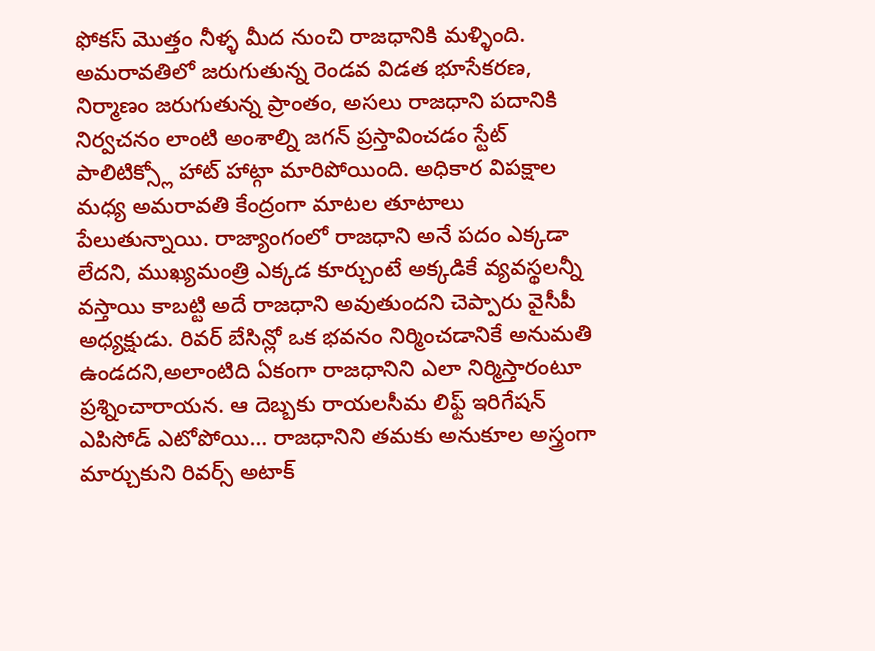ఫోకస్ మొత్తం నీళ్ళ మీద నుంచి రాజధానికి మళ్ళింది.
అమరావతిలో జరుగుతున్న రెండవ విడత భూసేకరణ, నిర్మాణం జరుగుతున్న ప్రాంతం, అసలు రాజధాని పదానికి నిర్వచనం లాంటి అంశాల్ని జగన్ ప్రస్తావించడం స్టేట్ పాలిటిక్స్లో హాట్ హాట్గా మారిపోయింది. అధికార విపక్షాల మధ్య అమరావతి కేంద్రంగా మాటల తూటాలు పేలుతున్నాయి. రాజ్యాంగంలో రాజధాని అనే పదం ఎక్కడా లేదని, ముఖ్యమంత్రి ఎక్కడ కూర్చుంటే అక్కడికే వ్యవస్థలన్నీ వస్తాయి కాబట్టి అదే రాజధాని అవుతుందని చెప్పారు వైసీపీ అధ్యక్షుడు. రివర్ బేసిన్లో ఒక భవనం నిర్మించడానికే అనుమతి ఉండదని,అలాంటిది ఏకంగా రాజధానిని ఎలా నిర్మిస్తారంటూ ప్రశ్నించారాయన. ఆ దెబ్బకు రాయలసీమ లిఫ్ట్ ఇరిగేషన్ ఎపిసోడ్ ఎటోపోయి… రాజధానిని తమకు అనుకూల అస్త్రంగా మార్చుకుని రివర్స్ అటాక్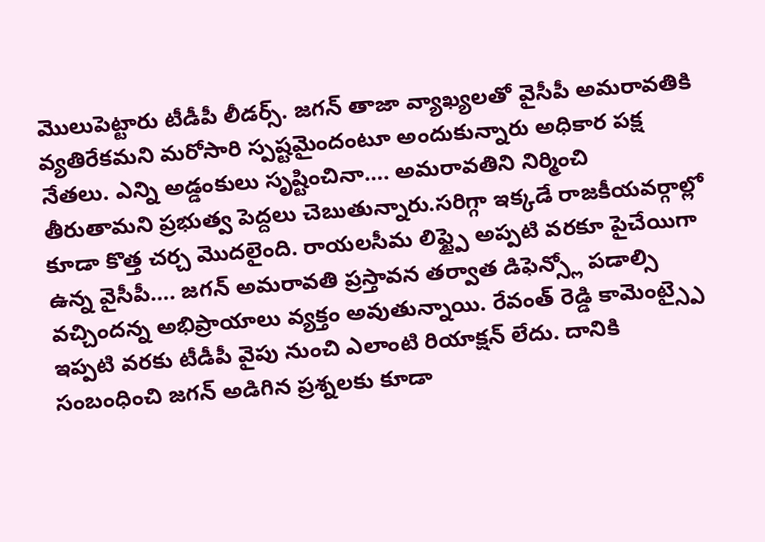మొలుపెట్టారు టీడీపీ లీడర్స్. జగన్ తాజా వ్యాఖ్యలతో వైసీపీ అమరావతికి వ్యతిరేకమని మరోసారి స్పష్టమైందంటూ అందుకున్నారు అధికార పక్ష నేతలు. ఎన్ని అడ్డంకులు సృష్టించినా…. అమరావతిని నిర్మించి తీరుతామని ప్రభుత్వ పెద్దలు చెబుతున్నారు.సరిగ్గా ఇక్కడే రాజకీయవర్గాల్లో కూడా కొత్త చర్చ మొదలైంది. రాయలసీమ లిఫ్ట్పై అప్పటి వరకూ పైచేయిగా ఉన్న వైసీపీ…. జగన్ అమరావతి ప్రస్తావన తర్వాత డిఫెన్స్లో పడాల్సి వచ్చిందన్న అభిప్రాయాలు వ్యక్తం అవుతున్నాయి. రేవంత్ రెడ్డి కామెంట్స్పై ఇప్పటి వరకు టీడీపీ వైపు నుంచి ఎలాంటి రియాక్షన్ లేదు. దానికి సంబంధించి జగన్ అడిగిన ప్రశ్నలకు కూడా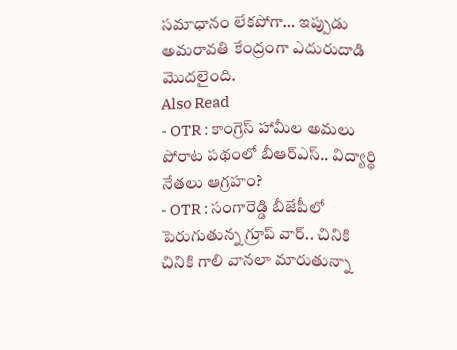సమాధానం లేకపోగా… ఇప్పుడు అమరావతి కేంద్రంగా ఎదురుదాడి మొదలైంది.
Also Read
- OTR : కాంగ్రెస్ హామీల అమలు పోరాట పథంలో బీఆర్ఎస్.. విద్యార్థి నేతలు ఆగ్రహం?
- OTR : సంగారెడ్డి బీజేపీలో పెరుగుతున్న గ్రూప్ వార్.. చినికి చినికి గాలి వానలా మారుతున్నా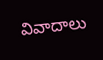వివాదాలు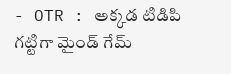- OTR : అక్కడ టిడిపి గట్టిగా మైండ్ గేమ్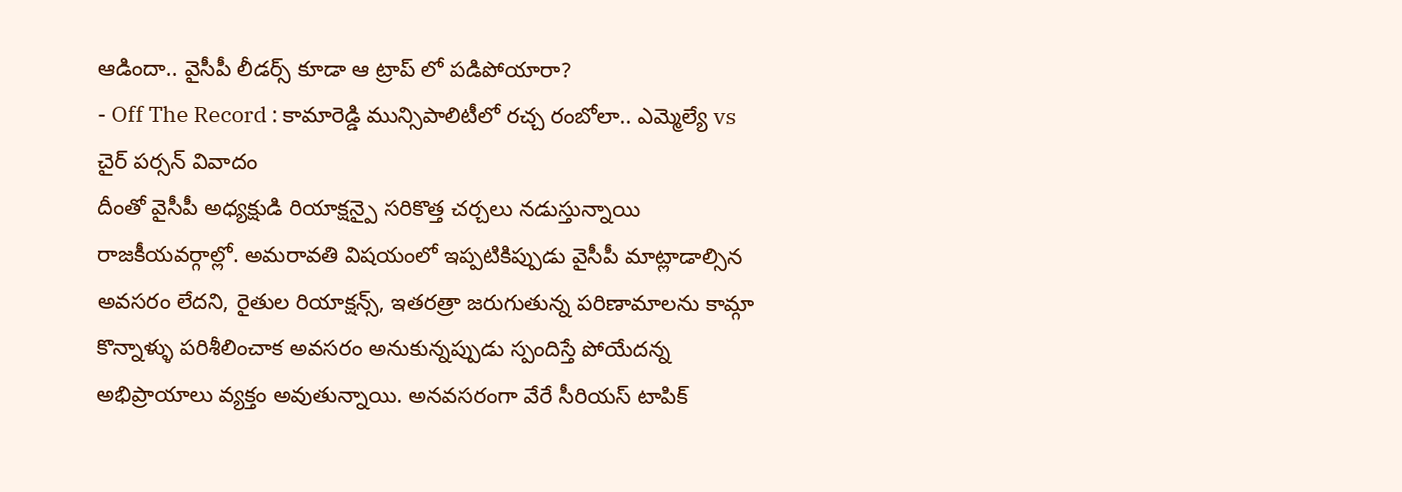ఆడిందా.. వైసీపీ లీడర్స్ కూడా ఆ ట్రాప్ లో పడిపోయారా?
- Off The Record : కామారెడ్డి మున్సిపాలిటీలో రచ్చ రంబోలా.. ఎమ్మెల్యే vs చైర్ పర్సన్ వివాదం
దీంతో వైసీపీ అధ్యక్షుడి రియాక్షన్పై సరికొత్త చర్చలు నడుస్తున్నాయి రాజకీయవర్గాల్లో. అమరావతి విషయంలో ఇప్పటికిప్పుడు వైసీపీ మాట్లాడాల్సిన అవసరం లేదని, రైతుల రియాక్షన్స్, ఇతరత్రా జరుగుతున్న పరిణామాలను కామ్గా కొన్నాళ్ళు పరిశీలించాక అవసరం అనుకున్నప్పుడు స్పందిస్తే పోయేదన్న అభిప్రాయాలు వ్యక్తం అవుతున్నాయి. అనవసరంగా వేరే సీరియస్ టాపిక్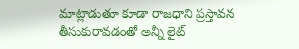మాట్లాడుతూ కూడా రాజధాని ప్రస్తావన తీసుకురావడంతో అన్నీ లైట్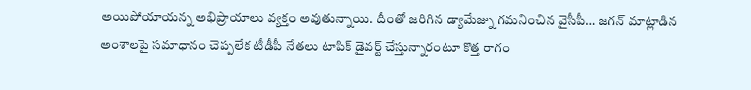అయిపోయాయన్న అభిప్రాయాలు వ్యక్తం అవుతున్నాయి. దీంతో జరిగిన డ్యామేజ్ను గమనించిన వైసీపీ… జగన్ మాట్లాడిన అంశాలపై సమాధానం చెప్పలేక టీడీపీ నేతలు టాపిక్ డైవర్ట్ చేస్తున్నారంటూ కొత్త రాగం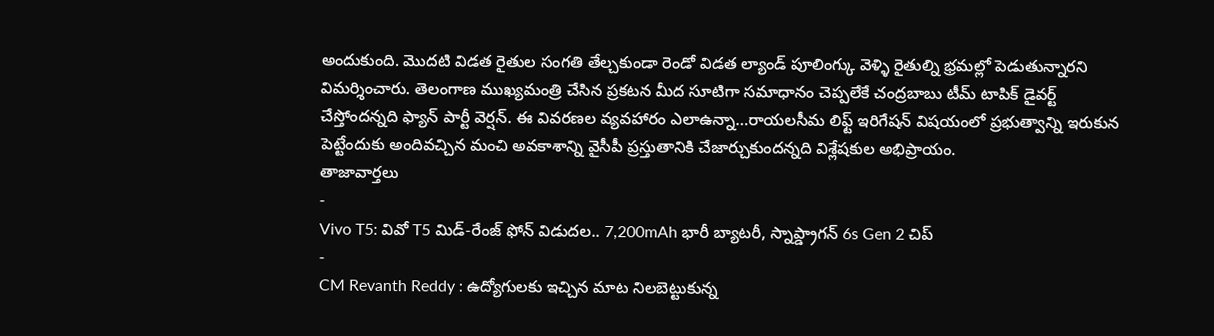అందుకుంది. మొదటి విడత రైతుల సంగతి తేల్చకుండా రెండో విడత ల్యాండ్ పూలింగ్కు వెళ్ళి రైతుల్ని భ్రమల్లో పెడుతున్నారని విమర్శించారు. తెలంగాణ ముఖ్యమంత్రి చేసిన ప్రకటన మీద సూటిగా సమాధానం చెప్పలేకే చంద్రబాబు టీమ్ టాపిక్ డైవర్ట్ చేస్తోందన్నది ఫ్యాన్ పార్టీ వెర్షన్. ఈ వివరణల వ్యవహారం ఎలాఉన్నా…రాయలసీమ లిఫ్ట్ ఇరిగేషన్ విషయంలో ప్రభుత్వాన్ని ఇరుకున పెట్టేందుకు అందివచ్చిన మంచి అవకాశాన్ని వైసీపీ ప్రస్తుతానికి చేజార్చుకుందన్నది విశ్లేషకుల అభిప్రాయం.
తాజావార్తలు
-
Vivo T5: వివో T5 మిడ్-రేంజ్ ఫోన్ విడుదల.. 7,200mAh భారీ బ్యాటరీ, స్నాప్డ్రాగన్ 6s Gen 2 చిప్
-
CM Revanth Reddy : ఉద్యోగులకు ఇచ్చిన మాట నిలబెట్టుకున్న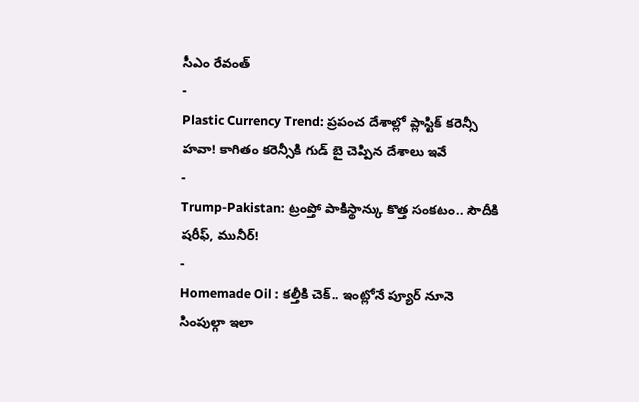సీఎం రేవంత్
-
Plastic Currency Trend: ప్రపంచ దేశాల్లో ప్లాస్టిక్ కరెన్సీ హవా! కాగితం కరెన్సీకి గుడ్ బై చెప్పిన దేశాలు ఇవే
-
Trump-Pakistan: ట్రంప్తో పాకిస్థాన్కు కొత్త సంకటం.. సౌదీకి షరీఫ్, మునీర్!
-
Homemade Oil : కల్తీకి చెక్.. ఇంట్లోనే ప్యూర్ నూనె సింపుల్గా ఇలా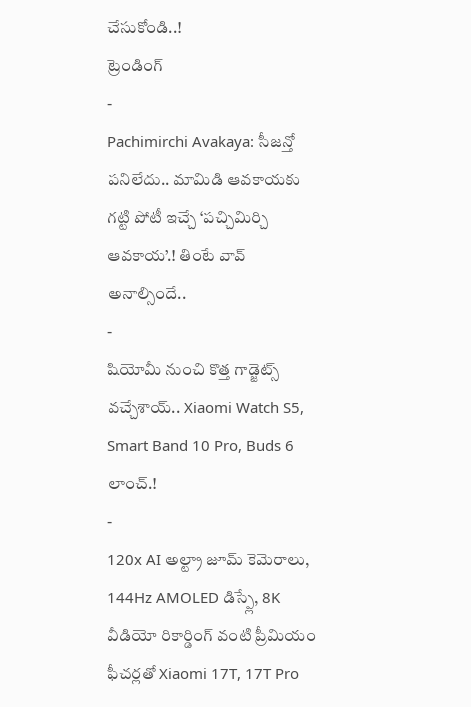చేసుకోండి..!
ట్రెండింగ్
-
Pachimirchi Avakaya: సీజన్తో పనిలేదు.. మామిడి ఆవకాయకు గట్టి పోటీ ఇచ్చే ‘పచ్చిమిర్చి ఆవకాయ’.! తింటే వావ్ అనాల్సిందే..
-
షియోమీ నుంచి కొత్త గాడ్జెట్స్ వచ్చేశాయ్.. Xiaomi Watch S5, Smart Band 10 Pro, Buds 6 లాంచ్.!
-
120x AI అల్ట్రా జూమ్ కెమెరాలు, 144Hz AMOLED డిస్ప్లే, 8K వీడియో రికార్డింగ్ వంటి ప్రీమియం ఫీచర్లతో Xiaomi 17T, 17T Pro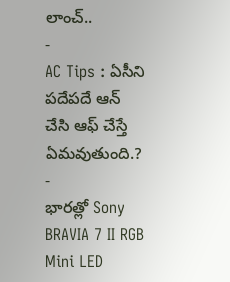లాంచ్..
-
AC Tips : ఏసీని పదేపదే ఆన్ చేసి ఆఫ్ చేస్తే ఏమవుతుంది.?
-
భారత్లో Sony BRAVIA 7 II RGB Mini LED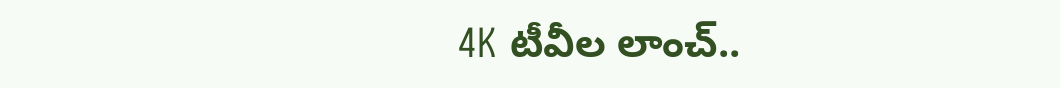4K టీవీల లాంచ్..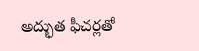అద్భుత ఫీచర్లతో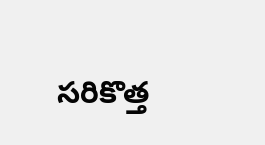సరికొత్త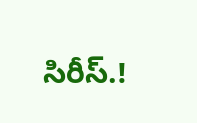సిరీస్.!